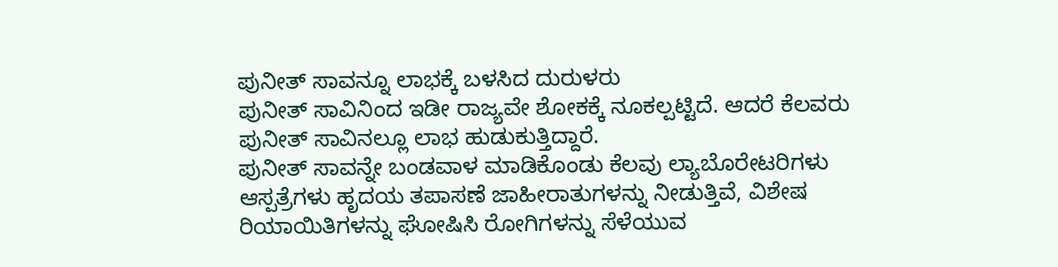ಪುನೀತ್ ಸಾವನ್ನೂ ಲಾಭಕ್ಕೆ ಬಳಸಿದ ದುರುಳರು
ಪುನೀತ್ ಸಾವಿನಿಂದ ಇಡೀ ರಾಜ್ಯವೇ ಶೋಕಕ್ಕೆ ನೂಕಲ್ಪಟ್ಟಿದೆ. ಆದರೆ ಕೆಲವರು ಪುನೀತ್ ಸಾವಿನಲ್ಲೂ ಲಾಭ ಹುಡುಕುತ್ತಿದ್ದಾರೆ.
ಪುನೀತ್ ಸಾವನ್ನೇ ಬಂಡವಾಳ ಮಾಡಿಕೊಂಡು ಕೆಲವು ಲ್ಯಾಬೊರೇಟರಿಗಳು ಆಸ್ಪತ್ರೆಗಳು ಹೃದಯ ತಪಾಸಣೆ ಜಾಹೀರಾತುಗಳನ್ನು ನೀಡುತ್ತಿವೆ, ವಿಶೇಷ ರಿಯಾಯಿತಿಗಳನ್ನು ಘೋಷಿಸಿ ರೋಗಿಗಳನ್ನು ಸೆಳೆಯುವ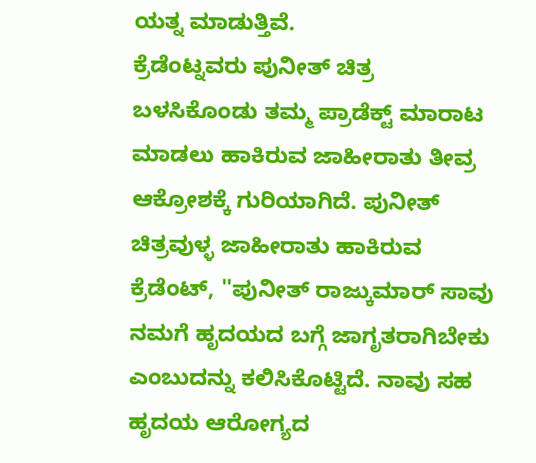ಯತ್ನ ಮಾಡುತ್ತಿವೆ.
ಕ್ರೆಡೆಂಟ್ನವರು ಪುನೀತ್ ಚಿತ್ರ ಬಳಸಿಕೊಂಡು ತಮ್ಮ ಪ್ರಾಡೆಕ್ಟ್ ಮಾರಾಟ ಮಾಡಲು ಹಾಕಿರುವ ಜಾಹೀರಾತು ತೀವ್ರ ಆಕ್ರೋಶಕ್ಕೆ ಗುರಿಯಾಗಿದೆ. ಪುನೀತ್ ಚಿತ್ರವುಳ್ಳ ಜಾಹೀರಾತು ಹಾಕಿರುವ ಕ್ರೆಡೆಂಟ್, ''ಪುನೀತ್ ರಾಜ್ಕುಮಾರ್ ಸಾವು ನಮಗೆ ಹೃದಯದ ಬಗ್ಗೆ ಜಾಗೃತರಾಗಿಬೇಕು ಎಂಬುದನ್ನು ಕಲಿಸಿಕೊಟ್ಟಿದೆ. ನಾವು ಸಹ ಹೃದಯ ಆರೋಗ್ಯದ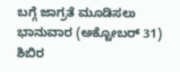ಬಗ್ಗೆ ಜಾಗ್ರತೆ ಮೂಡಿಸಲು ಭಾನುವಾರ (ಅಕ್ಟೋಬರ್ 31) ಶಿಬಿರ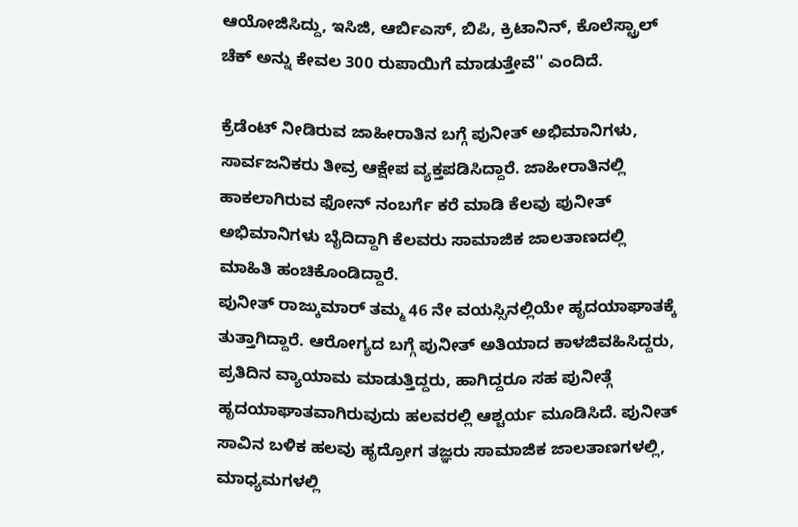ಆಯೋಜಿಸಿದ್ದು, ಇಸಿಜಿ, ಆರ್ಬಿಎಸ್, ಬಿಪಿ, ಕ್ರಿಟಾನಿನ್, ಕೊಲೆಸ್ಟ್ರಾಲ್ ಚೆಕ್ ಅನ್ನು ಕೇವಲ 300 ರುಪಾಯಿಗೆ ಮಾಡುತ್ತೇವೆ'' ಎಂದಿದೆ.

ಕ್ರೆಡೆಂಟ್ ನೀಡಿರುವ ಜಾಹೀರಾತಿನ ಬಗ್ಗೆ ಪುನೀತ್ ಅಭಿಮಾನಿಗಳು, ಸಾರ್ವಜನಿಕರು ತೀವ್ರ ಆಕ್ಷೇಪ ವ್ಯಕ್ತಪಡಿಸಿದ್ದಾರೆ. ಜಾಹೀರಾತಿನಲ್ಲಿ ಹಾಕಲಾಗಿರುವ ಫೋನ್ ನಂಬರ್ಗೆ ಕರೆ ಮಾಡಿ ಕೆಲವು ಪುನೀತ್ ಅಭಿಮಾನಿಗಳು ಬೈದಿದ್ದಾಗಿ ಕೆಲವರು ಸಾಮಾಜಿಕ ಜಾಲತಾಣದಲ್ಲಿ ಮಾಹಿತಿ ಹಂಚಿಕೊಂಡಿದ್ದಾರೆ.
ಪುನೀತ್ ರಾಜ್ಕುಮಾರ್ ತಮ್ಮ 46 ನೇ ವಯಸ್ಸಿನಲ್ಲಿಯೇ ಹೃದಯಾಘಾತಕ್ಕೆ ತುತ್ತಾಗಿದ್ದಾರೆ. ಆರೋಗ್ಯದ ಬಗ್ಗೆ ಪುನೀತ್ ಅತಿಯಾದ ಕಾಳಜಿವಹಿಸಿದ್ದರು, ಪ್ರತಿದಿನ ವ್ಯಾಯಾಮ ಮಾಡುತ್ತಿದ್ದರು, ಹಾಗಿದ್ದರೂ ಸಹ ಪುನೀತ್ಗೆ ಹೃದಯಾಘಾತವಾಗಿರುವುದು ಹಲವರಲ್ಲಿ ಆಶ್ಚರ್ಯ ಮೂಡಿಸಿದೆ. ಪುನೀತ್ ಸಾವಿನ ಬಳಿಕ ಹಲವು ಹೃದ್ರೋಗ ತಜ್ಞರು ಸಾಮಾಜಿಕ ಜಾಲತಾಣಗಳಲ್ಲಿ, ಮಾಧ್ಯಮಗಳಲ್ಲಿ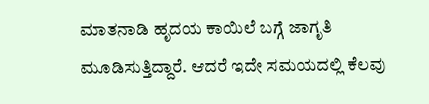ಮಾತನಾಡಿ ಹೃದಯ ಕಾಯಿಲೆ ಬಗ್ಗೆ ಜಾಗೃತಿ ಮೂಡಿಸುತ್ತಿದ್ದಾರೆ. ಆದರೆ ಇದೇ ಸಮಯದಲ್ಲಿ ಕೆಲವು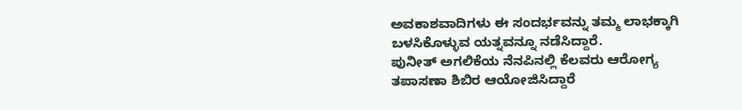ಅವಕಾಶವಾದಿಗಳು ಈ ಸಂದರ್ಭವನ್ನು ತಮ್ಮ ಲಾಭಕ್ಕಾಗಿ ಬಳಸಿಕೊಳ್ಳುವ ಯತ್ನವನ್ನೂ ನಡೆಸಿದ್ದಾರೆ.
ಪುನೀತ್ ಅಗಲಿಕೆಯ ನೆನಪಿನಲ್ಲಿ ಕೆಲವರು ಆರೋಗ್ಯ ತಪಾಸಣಾ ಶಿಬಿರ ಆಯೋಜಿಸಿದ್ದಾರೆ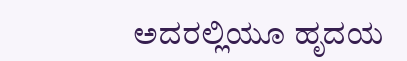ಅದರಲ್ಲಿಯೂ ಹೃದಯ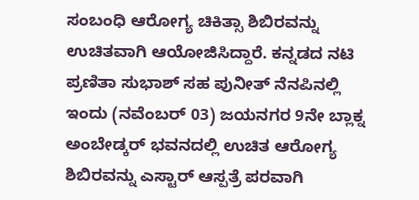ಸಂಬಂಧಿ ಆರೋಗ್ಯ ಚಿಕಿತ್ಸಾ ಶಿಬಿರವನ್ನು ಉಚಿತವಾಗಿ ಆಯೋಜಿಸಿದ್ದಾರೆ. ಕನ್ನಡದ ನಟಿ ಪ್ರಣಿತಾ ಸುಭಾಶ್ ಸಹ ಪುನೀತ್ ನೆನಪಿನಲ್ಲಿ ಇಂದು (ನವೆಂಬರ್ 03) ಜಯನಗರ 9ನೇ ಬ್ಲಾಕ್ನ ಅಂಬೇಡ್ಕರ್ ಭವನದಲ್ಲಿ ಉಚಿತ ಆರೋಗ್ಯ ಶಿಬಿರವನ್ನು ಎಸ್ಟಾರ್ ಆಸ್ಪತ್ರೆ ಪರವಾಗಿ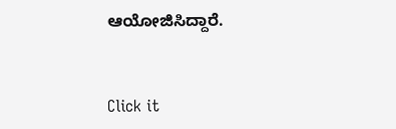ಆಯೋಜಿಸಿದ್ದಾರೆ.


Click it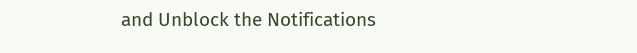and Unblock the Notifications